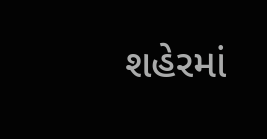શહેરમાં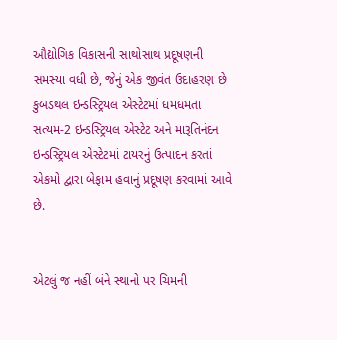ઔદ્યોગિક વિકાસની સાથોસાથ પ્રદૂષણની સમસ્યા વધી છે, જેનું એક જીવંત ઉદાહરણ છે કુબડથલ ઇન્ડસ્ટ્રિયલ એસ્ટેટમાં ધમધમતા સત્યમ-2 ઇન્ડસ્ટ્રિયલ એસ્ટેટ અને મારૂતિનંદન ઇન્ડસ્ટ્રિયલ એસ્ટેટમાં ટાયરનું ઉત્પાદન કરતાં એકમો દ્વારા બેફામ હવાનું પ્રદૂષણ કરવામાં આવે છે.


એટલું જ નહીં બંને સ્થાનો પર ચિમની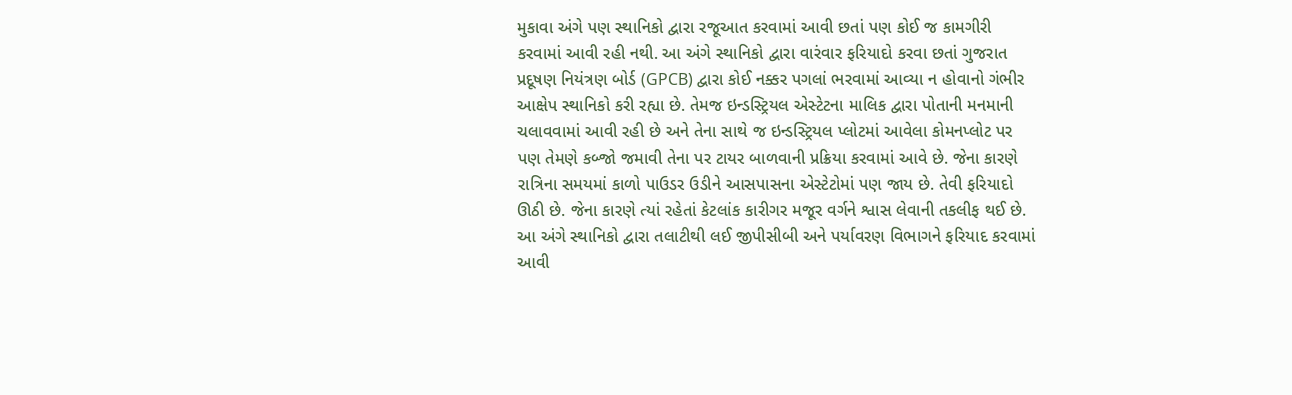મુકાવા અંગે પણ સ્થાનિકો દ્વારા રજૂઆત કરવામાં આવી છતાં પણ કોઈ જ કામગીરી કરવામાં આવી રહી નથી. આ અંગે સ્થાનિકો દ્વારા વારંવાર ફરિયાદો કરવા છતાં ગુજરાત પ્રદૂષણ નિયંત્રણ બોર્ડ (GPCB) દ્વારા કોઈ નક્કર પગલાં ભરવામાં આવ્યા ન હોવાનો ગંભીર આક્ષેપ સ્થાનિકો કરી રહ્યા છે. તેમજ ઇન્ડસ્ટ્રિયલ એસ્ટેટના માલિક દ્વારા પોતાની મનમાની ચલાવવામાં આવી રહી છે અને તેના સાથે જ ઇન્ડસ્ટ્રિયલ પ્લોટમાં આવેલા કોમનપ્લોટ પર પણ તેમણે કબ્જો જમાવી તેના પર ટાયર બાળવાની પ્રક્રિયા કરવામાં આવે છે. જેના કારણે રાત્રિના સમયમાં કાળો પાઉડર ઉડીને આસપાસના એસ્ટેટોમાં પણ જાય છે. તેવી ફરિયાદો ઊઠી છે. જેના કારણે ત્યાં રહેતાં કેટલાંક કારીગર મજૂર વર્ગને શ્વાસ લેવાની તકલીફ થઈ છે. આ અંગે સ્થાનિકો દ્વારા તલાટીથી લઈ જીપીસીબી અને પર્યાવરણ વિભાગને ફરિયાદ કરવામાં આવી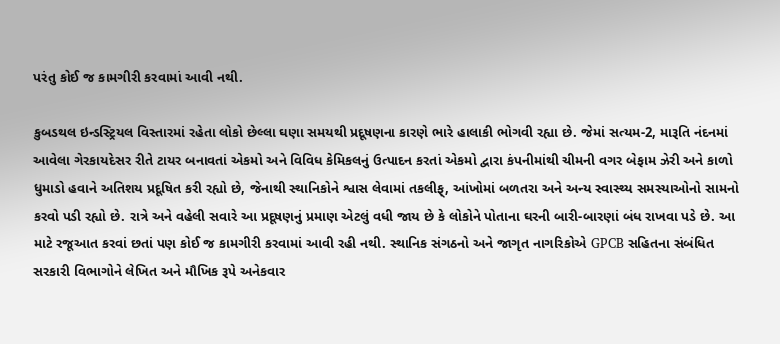પરંતુ કોઈ જ કામગીરી કરવામાં આવી નથી.

કુબડથલ ઇન્ડસ્ટ્રિયલ વિસ્તારમાં રહેતા લોકો છેલ્લા ઘણા સમયથી પ્રદૂષણના કારણે ભારે હાલાકી ભોગવી રહ્યા છે. જેમાં સત્યમ-2, મારૂતિ નંદનમાં આવેલા ગેરકાયદેસર રીતે ટાયર બનાવતાં એકમો અને વિવિધ કેમિકલનું ઉત્પાદન કરતાં એકમો દ્વારા કંપનીમાંથી ચીમની વગર બેફામ ઝેરી અને કાળો ધુમાડો હવાને અતિશય પ્રદૂષિત કરી રહ્યો છે, જેનાથી સ્થાનિકોને શ્વાસ લેવામાં તકલીફ્, આંખોમાં બળતરા અને અન્ય સ્વાસ્થ્ય સમસ્યાઓનો સામનો કરવો પડી રહ્યો છે. રાત્રે અને વહેલી સવારે આ પ્રદૂષણનું પ્રમાણ એટલું વધી જાય છે કે લોકોને પોતાના ઘરની બારી-બારણાં બંધ રાખવા પડે છે. આ માટે રજૂઆત કરવાં છતાં પણ કોઈ જ કામગીરી કરવામાં આવી રહી નથી. સ્થાનિક સંગઠનો અને જાગૃત નાગરિકોએ GPCB સહિતના સંબંધિત સરકારી વિભાગોને લેખિત અને મૌખિક રૂપે અનેકવાર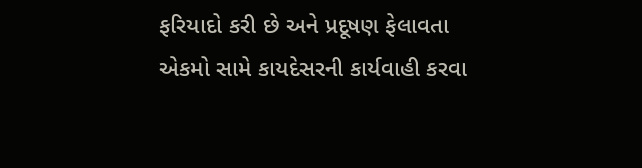ફરિયાદો કરી છે અને પ્રદૂષણ ફેલાવતા એકમો સામે કાયદેસરની કાર્યવાહી કરવા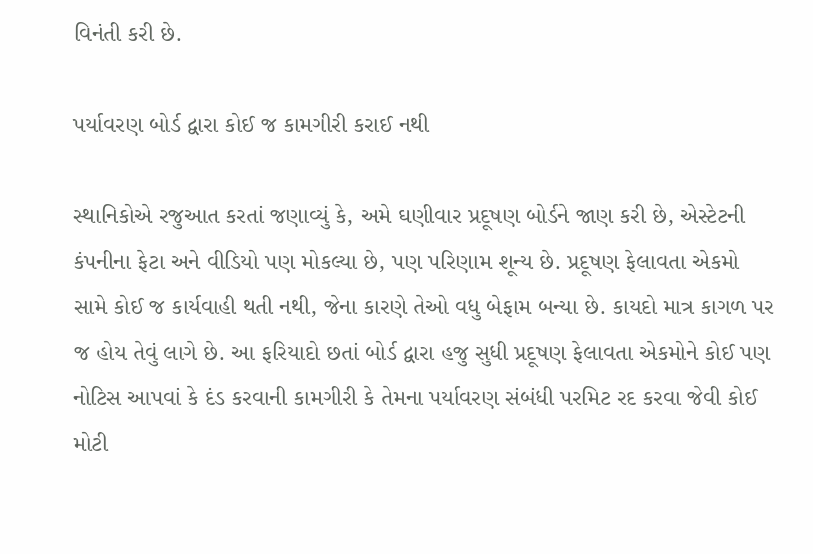વિનંતી કરી છે.

પર્યાવરણ બોર્ડ દ્વારા કોઈ જ કામગીરી કરાઈ નથી

સ્થાનિકોએ રજુઆત કરતાં જણાવ્યું કે, અમે ઘણીવાર પ્રદૂષણ બોર્ડને જાણ કરી છે, એસ્ટેટની કંપનીના ફેટા અને વીડિયો પણ મોકલ્યા છે, પણ પરિણામ શૂન્ય છે. પ્રદૂષણ ફેલાવતા એકમો સામે કોઈ જ કાર્યવાહી થતી નથી, જેના કારણે તેઓ વધુ બેફામ બન્યા છે. કાયદો માત્ર કાગળ પર જ હોય તેવું લાગે છે. આ ફરિયાદો છતાં બોર્ડ દ્વારા હજુ સુધી પ્રદૂષણ ફેલાવતા એકમોને કોઈ પણ નોટિસ આપવાં કે દંડ કરવાની કામગીરી કે તેમના પર્યાવરણ સંબંધી પરમિટ રદ કરવા જેવી કોઈ મોટી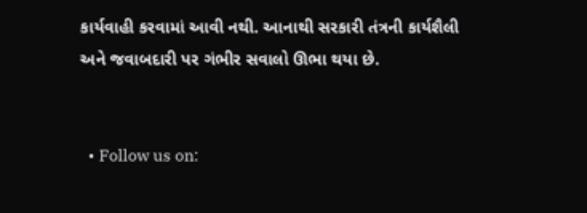કાર્યવાહી કરવામાં આવી નથી. આનાથી સરકારી તંત્રની કાર્યશૈલી અને જવાબદારી પર ગંભીર સવાલો ઊભા થયા છે.


  • Follow us on: